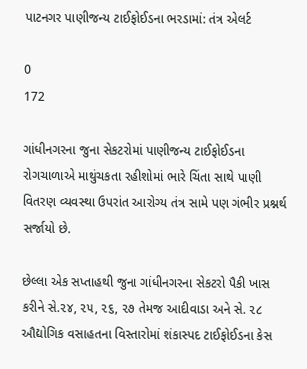પાટનગર પાણીજન્ય ટાઈફોઈડના ભરડામાં: તંત્ર એલર્ટ

0
172

ગાંધીનગરના જુના સેકટરોમાં પાણીજન્ય ટાઈફોઈડના રોગચાળાએ માથુંચકતા રહીશોમાં ભારે ચિંતા સાથે પાણી વિતરણ વ્યવસ્થા ઉપરાંત આરોગ્ય તંત્ર સામે પણ ગંભીર પ્રશ્નર્થ સર્જાયો છે.

છેલ્લા એક સપ્તાહથી જુના ગાંધીનગરના સેકટરો પૈકી ખાસ કરીને સે.૨૪, ૨૫, ૨૬, ૨૭ તેમજ આદીવાડા અને સે. ૨૮ ઔદ્યોગિક વસાહતના વિસ્તારોમાં શંકાસ્પદ ટાઈફોઈડના કેસ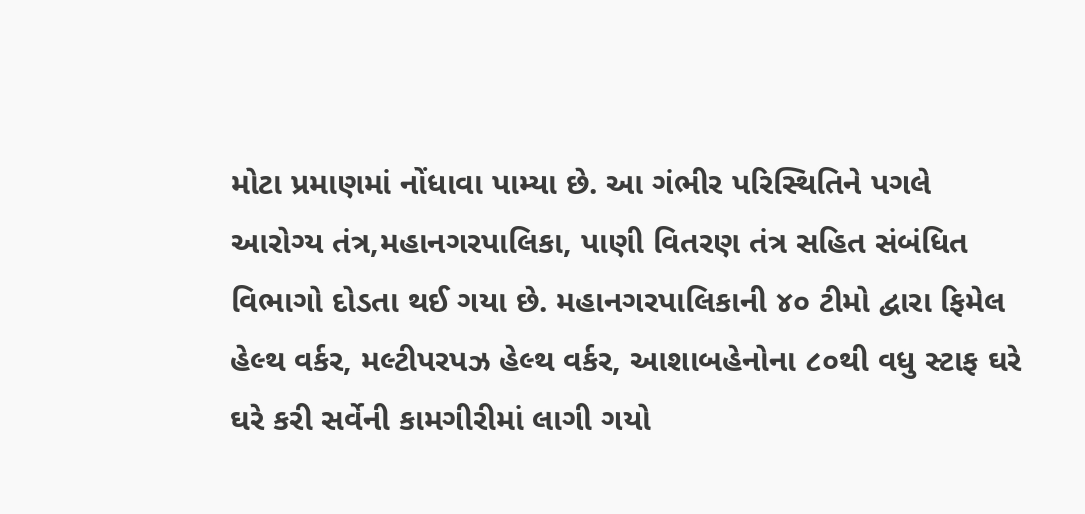મોટા પ્રમાણમાં નોંધાવા પામ્યા છે. આ ગંભીર પરિસ્થિતિને પગલે આરોગ્ય તંત્ર,મહાનગરપાલિકા, પાણી વિતરણ તંત્ર સહિત સંબંધિત વિભાગો દોડતા થઈ ગયા છે. મહાનગરપાલિકાની ૪૦ ટીમો દ્વારા ફિમેલ હેલ્થ વર્કર, મલ્ટીપરપઝ હેલ્થ વર્કર, આશાબહેનોના ૮૦થી વધુ સ્ટાફ ઘરે ઘરે કરી સર્વેની કામગીરીમાં લાગી ગયો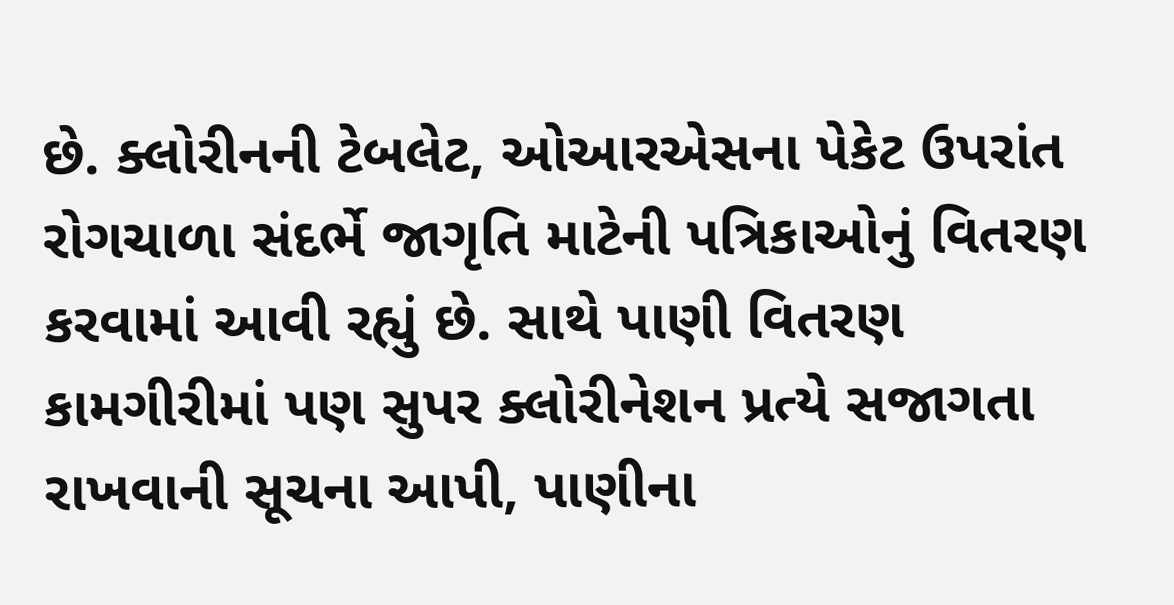છે. ક્લોરીનની ટેબલેટ, ઓઆરએસના પેકેટ ઉપરાંત રોગચાળા સંદર્ભે જાગૃતિ માટેની પત્રિકાઓનું વિતરણ કરવામાં આવી રહ્યું છે. સાથે પાણી વિતરણ કામગીરીમાં પણ સુપર ક્લોરીનેશન પ્રત્યે સજાગતા રાખવાની સૂચના આપી, પાણીના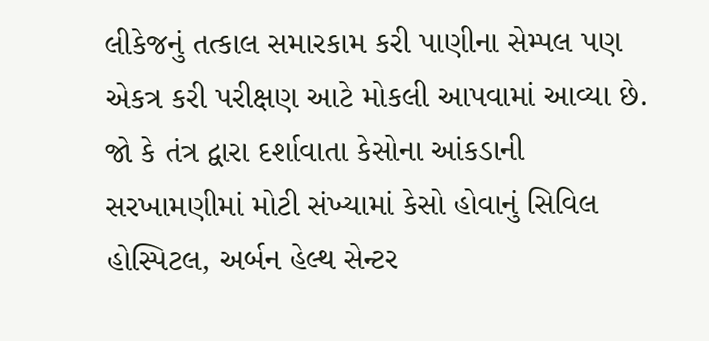લીકેજનું તત્કાલ સમારકામ કરી પાણીના સેમ્પલ પણ એકત્ર કરી પરીક્ષણ આટે મોકલી આપવામાં આવ્યા છે. જો કે તંત્ર દ્વારા દર્શાવાતા કેસોના આંકડાની સરખામણીમાં મોટી સંખ્યામાં કેસો હોવાનું સિવિલ હોસ્પિટલ, અર્બન હેલ્થ સેન્ટર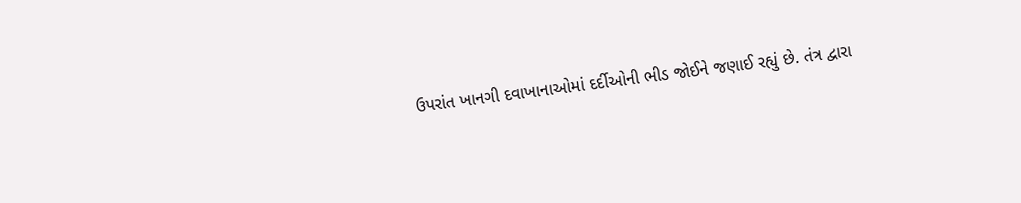ઉપરાંત ખાનગી દવાખાનાઓમાં દર્દીઓની ભીડ જોઈને જણાઈ રહ્યું છે. તંત્ર દ્વારા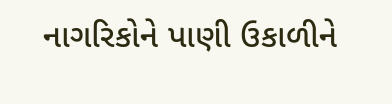નાગરિકોને પાણી ઉકાળીને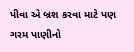પીવા એ બ્રશ કરવા માટે પણ ગરમ પાણીનો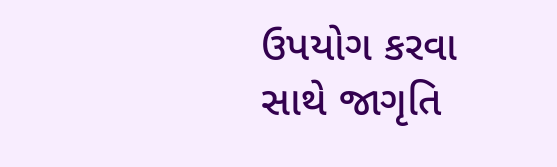ઉપયોગ કરવા સાથે જાગૃતિ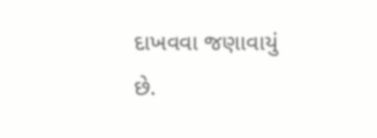દાખવવા જણાવાયું છે.